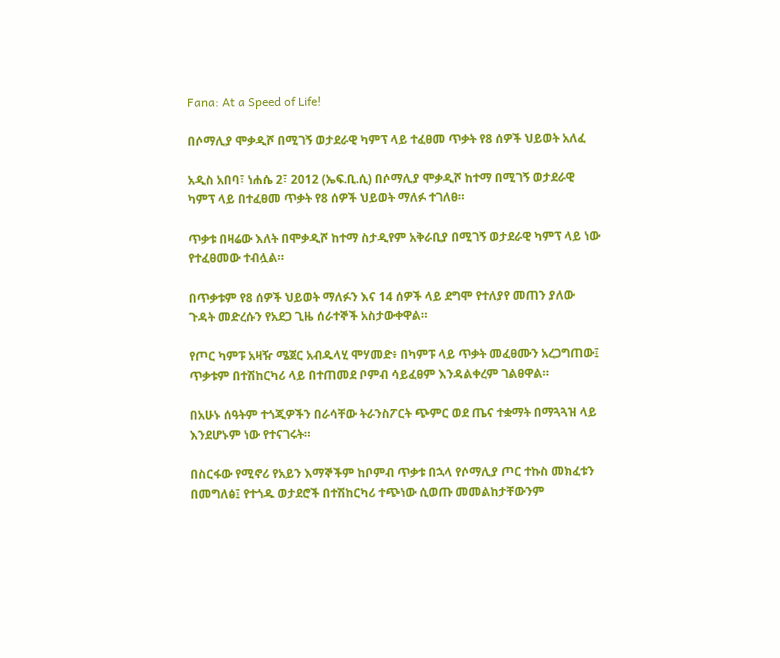Fana: At a Speed of Life!

በሶማሊያ ሞቃዲሾ በሚገኝ ወታደራዊ ካምፕ ላይ ተፈፀመ ጥቃት የ8 ሰዎች ህይወት አለፈ

አዲስ አበባ፣ ነሐሴ 2፣ 2012 (ኤፍ.ቢ.ሲ) በሶማሊያ ሞቃዲሾ ከተማ በሚገኝ ወታደራዊ ካምፕ ላይ በተፈፀመ ጥቃት የ8 ሰዎች ህይወት ማለፉ ተገለፀ።

ጥቃቱ በዛሬው እለት በሞቃዲሾ ከተማ ስታዲየም አቅራቢያ በሚገኝ ወታደራዊ ካምፕ ላይ ነው የተፈፀመው ተብሏል።

በጥቃቱም የ8 ሰዎች ህይወት ማለፉን እና 14 ሰዎች ላይ ደግሞ የተለያየ መጠን ያለው ጉዳት መድረሱን የአደጋ ጊዜ ሰራተኞች አስታውቀዋል።

የጦር ካምፑ አዛዥ ሜጀር አብዱላሂ ሞሃመድ፥ በካምፑ ላይ ጥቃት መፈፀሙን አረጋግጠው፤ ጥቃቱም በተሽከርካሪ ላይ በተጠመደ ቦምብ ሳይፈፀም እንዳልቀረም ገልፀዋል።

በአሁኑ ሰዓትም ተጎጂዎችን በራሳቸው ትራንስፖርት ጭምር ወደ ጤና ተቋማት በማጓጓዝ ላይ እንደሆኑም ነው የተናገሩት።

በስርፋው የሚኖሪ የአይን እማኞችም ከቦምብ ጥቃቱ በኋላ የሶማሊያ ጦር ተኩስ መክፈቱን በመግለፅ፤ የተጎዱ ወታደሮች በተሽከርካሪ ተጭነው ሲወጡ መመልከታቸውንም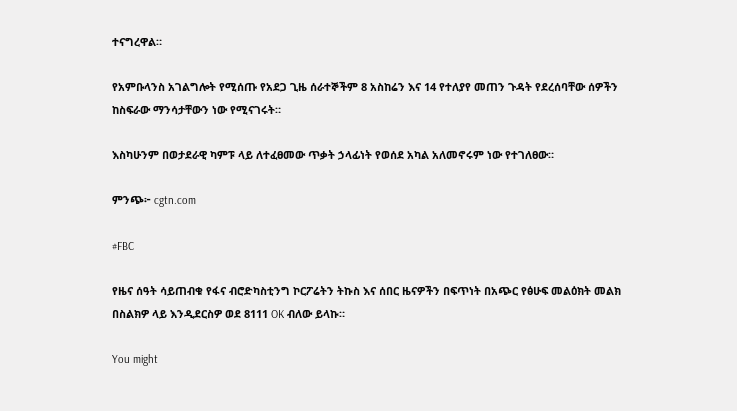ተናግረዋል።

የአምቡላንስ አገልግሎት የሚሰጡ የአደጋ ጊዜ ሰራተኞችም 8 አስከሬን እና 14 የተለያየ መጠን ጉዳት የደረሰባቸው ሰዎችን ከስፍራው ማንሳታቸውን ነው የሚናገሩት።

እስካሁንም በወታደራዊ ካምፑ ላይ ለተፈፀመው ጥቃት ኃላፊነት የወሰደ አካል አለመኖሩም ነው የተገለፀው።

ምንጭ፦ cgtn.com

#FBC

የዜና ሰዓት ሳይጠብቁ የፋና ብሮድካስቲንግ ኮርፖሬትን ትኩስ እና ሰበር ዜናዎችን በፍጥነት በአጭር የፅሁፍ መልዕክት መልክ በስልክዎ ላይ እንዲደርስዎ ወደ 8111 OK ብለው ይላኩ።

You might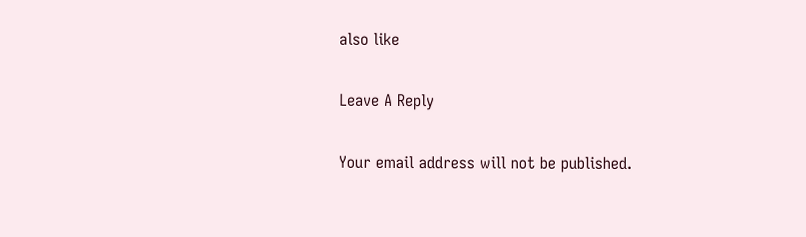also like

Leave A Reply

Your email address will not be published.